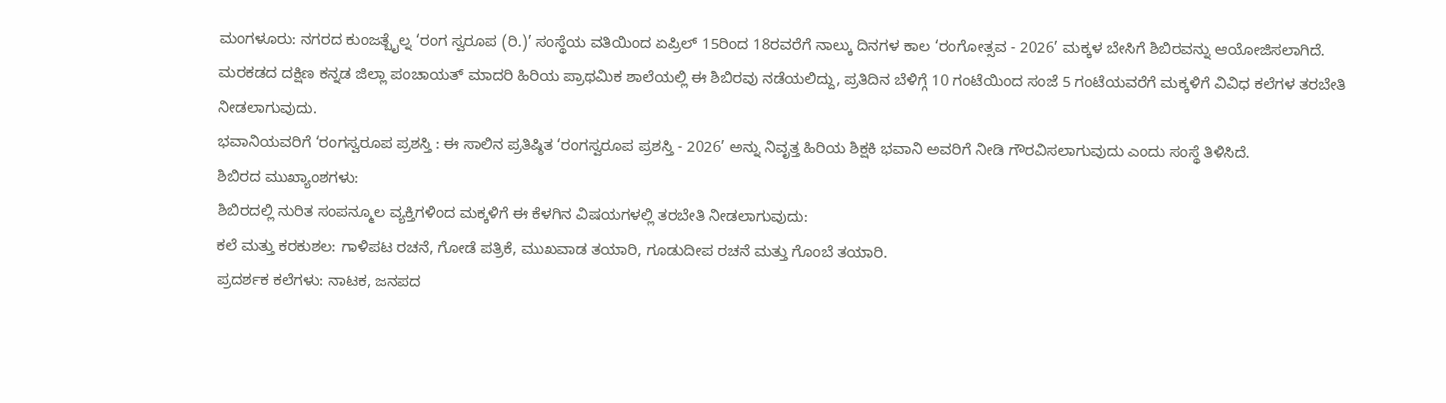ಮಂಗಳೂರು: ನಗರದ ಕುಂಜತ್ಬೈಲ್ನ ‘ರಂಗ ಸ್ವರೂಪ (ರಿ.)’ ಸಂಸ್ಥೆಯ ವತಿಯಿಂದ ಏಪ್ರಿಲ್ 15ರಿಂದ 18ರವರೆಗೆ ನಾಲ್ಕು ದಿನಗಳ ಕಾಲ ‘ರಂಗೋತ್ಸವ - 2026’ ಮಕ್ಕಳ ಬೇಸಿಗೆ ಶಿಬಿರವನ್ನು ಆಯೋಜಿಸಲಾಗಿದೆ.
ಮರಕಡದ ದಕ್ಷಿಣ ಕನ್ನಡ ಜಿಲ್ಲಾ ಪಂಚಾಯತ್ ಮಾದರಿ ಹಿರಿಯ ಪ್ರಾಥಮಿಕ ಶಾಲೆಯಲ್ಲಿ ಈ ಶಿಬಿರವು ನಡೆಯಲಿದ್ದು, ಪ್ರತಿದಿನ ಬೆಳಿಗ್ಗೆ 10 ಗಂಟೆಯಿಂದ ಸಂಜೆ 5 ಗಂಟೆಯವರೆಗೆ ಮಕ್ಕಳಿಗೆ ವಿವಿಧ ಕಲೆಗಳ ತರಬೇತಿ ನೀಡಲಾಗುವುದು.
ಭವಾನಿಯವರಿಗೆ ‘ರಂಗಸ್ವರೂಪ ಪ್ರಶಸ್ತಿ : ಈ ಸಾಲಿನ ಪ್ರತಿಷ್ಠಿತ ‘ರಂಗಸ್ವರೂಪ ಪ್ರಶಸ್ತಿ - 2026’ ಅನ್ನು ನಿವೃತ್ತ ಹಿರಿಯ ಶಿಕ್ಷಕಿ ಭವಾನಿ ಅವರಿಗೆ ನೀಡಿ ಗೌರವಿಸಲಾಗುವುದು ಎಂದು ಸಂಸ್ಥೆ ತಿಳಿಸಿದೆ.
ಶಿಬಿರದ ಮುಖ್ಯಾಂಶಗಳು:
ಶಿಬಿರದಲ್ಲಿ ನುರಿತ ಸಂಪನ್ಮೂಲ ವ್ಯಕ್ತಿಗಳಿಂದ ಮಕ್ಕಳಿಗೆ ಈ ಕೆಳಗಿನ ವಿಷಯಗಳಲ್ಲಿ ತರಬೇತಿ ನೀಡಲಾಗುವುದು:
ಕಲೆ ಮತ್ತು ಕರಕುಶಲ: ಗಾಳಿಪಟ ರಚನೆ, ಗೋಡೆ ಪತ್ರಿಕೆ, ಮುಖವಾಡ ತಯಾರಿ, ಗೂಡುದೀಪ ರಚನೆ ಮತ್ತು ಗೊಂಬೆ ತಯಾರಿ.
ಪ್ರದರ್ಶಕ ಕಲೆಗಳು: ನಾಟಕ, ಜನಪದ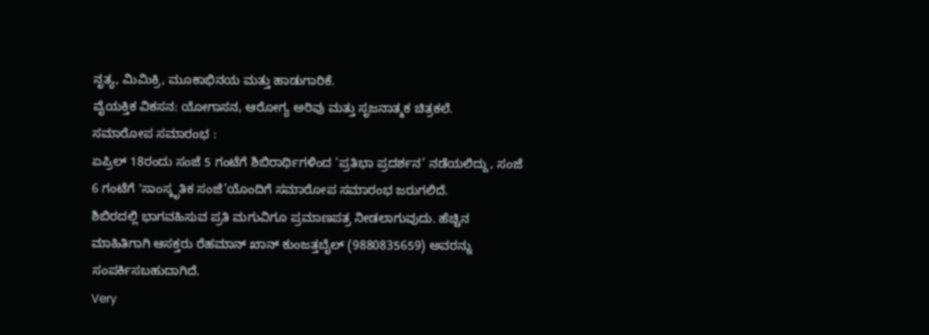ನೃತ್ಯ, ಮಿಮಿಕ್ರಿ, ಮೂಕಾಭಿನಯ ಮತ್ತು ಹಾಡುಗಾರಿಕೆ.
ವೈಯಕ್ತಿಕ ವಿಕಸನ: ಯೋಗಾಸನ, ಆರೋಗ್ಯ ಅರಿವು ಮತ್ತು ಸೃಜನಾತ್ಮಕ ಚಿತ್ರಕಲೆ.
ಸಮಾರೋಪ ಸಮಾರಂಭ :
ಏಪ್ರಿಲ್ 18ರಂದು ಸಂಜೆ 5 ಗಂಟೆಗೆ ಶಿಬಿರಾರ್ಥಿಗಳಿಂದ ‘ಪ್ರತಿಭಾ ಪ್ರದರ್ಶನ’ ನಡೆಯಲಿದ್ದು, ಸಂಜೆ 6 ಗಂಟೆಗೆ 'ಸಾಂಸ್ಕೃತಿಕ ಸಂಜೆ’ಯೊಂದಿಗೆ ಸಮಾರೋಪ ಸಮಾರಂಭ ಜರುಗಲಿದೆ.
ಶಿಬಿರದಲ್ಲಿ ಭಾಗವಹಿಸುವ ಪ್ರತಿ ಮಗುವಿಗೂ ಪ್ರಮಾಣಪತ್ರ ನೀಡಲಾಗುವುದು. ಹೆಚ್ಚಿನ ಮಾಹಿತಿಗಾಗಿ ಆಸಕ್ತರು ರೆಹಮಾನ್ ಖಾನ್ ಕುಂಜತ್ತಬೈಲ್ (9880835659) ಅವರನ್ನು ಸಂಪರ್ಕಿಸಬಹುದಾಗಿದೆ.
Very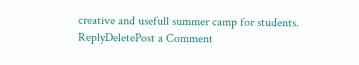creative and usefull summer camp for students.
ReplyDeletePost a Comment